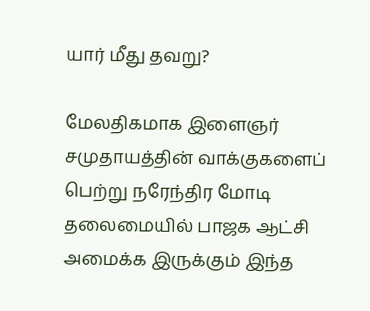யார் மீது தவறு?

மேலதிகமாக இளைஞர் சமுதாயத்தின் வாக்குகளைப் பெற்று நரேந்திர மோடி தலைமையில் பாஜக ஆட்சி அமைக்க இருக்கும் இந்த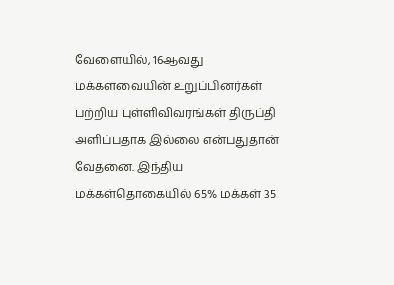வேளையில், 16ஆவது மக்களவையின் உறுப்பினர்கள் பற்றிய புள்ளிவிவரங்கள் திருப்தி அளிப்பதாக இல்லை என்பதுதான் வேதனை. இந்திய மக்கள்தொகையில் 65% மக்கள் 35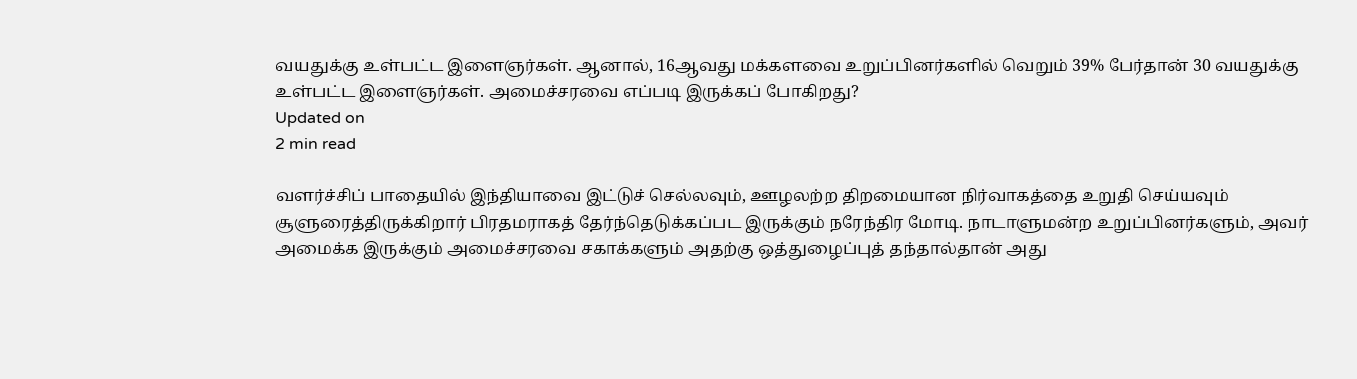வயதுக்கு உள்பட்ட இளைஞர்கள். ஆனால், 16ஆவது மக்களவை உறுப்பினர்களில் வெறும் 39% பேர்தான் 30 வயதுக்கு உள்பட்ட இளைஞர்கள். அமைச்சரவை எப்படி இருக்கப் போகிறது?
Updated on
2 min read

வளர்ச்சிப் பாதையில் இந்தியாவை இட்டுச் செல்லவும், ஊழலற்ற திறமையான நிர்வாகத்தை உறுதி செய்யவும் சூளுரைத்திருக்கிறார் பிரதமராகத் தேர்ந்தெடுக்கப்பட இருக்கும் நரேந்திர மோடி. நாடாளுமன்ற உறுப்பினர்களும், அவர் அமைக்க இருக்கும் அமைச்சரவை சகாக்களும் அதற்கு ஒத்துழைப்புத் தந்தால்தான் அது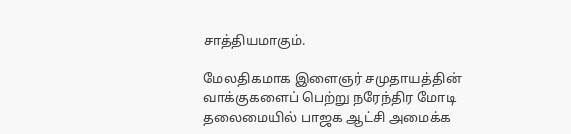சாத்தியமாகும்.

மேலதிகமாக இளைஞர் சமுதாயத்தின் வாக்குகளைப் பெற்று நரேந்திர மோடி தலைமையில் பாஜக ஆட்சி அமைக்க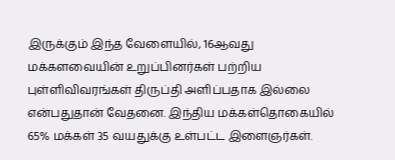இருக்கும் இந்த வேளையில், 16ஆவது மக்களவையின் உறுப்பினர்கள் பற்றிய புள்ளிவிவரங்கள் திருப்தி அளிப்பதாக இல்லை என்பதுதான் வேதனை. இந்திய மக்கள்தொகையில் 65% மக்கள் 35 வயதுக்கு உள்பட்ட இளைஞர்கள்.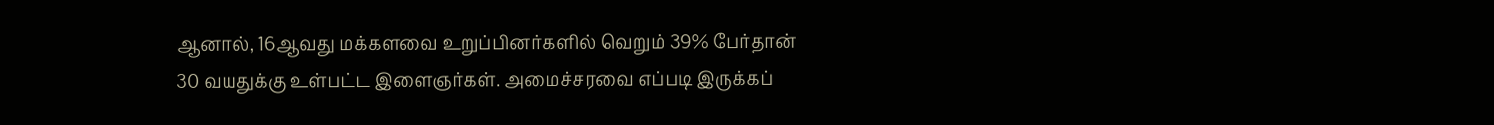ஆனால், 16ஆவது மக்களவை உறுப்பினர்களில் வெறும் 39% பேர்தான் 30 வயதுக்கு உள்பட்ட இளைஞர்கள். அமைச்சரவை எப்படி இருக்கப்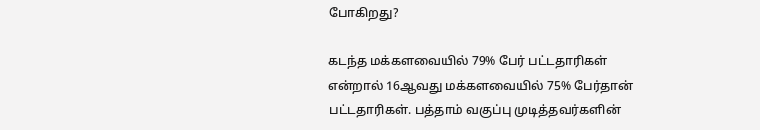போகிறது?

கடந்த மக்களவையில் 79% பேர் பட்டதாரிகள் என்றால் 16ஆவது மக்களவையில் 75% பேர்தான் பட்டதாரிகள். பத்தாம் வகுப்பு முடித்தவர்களின்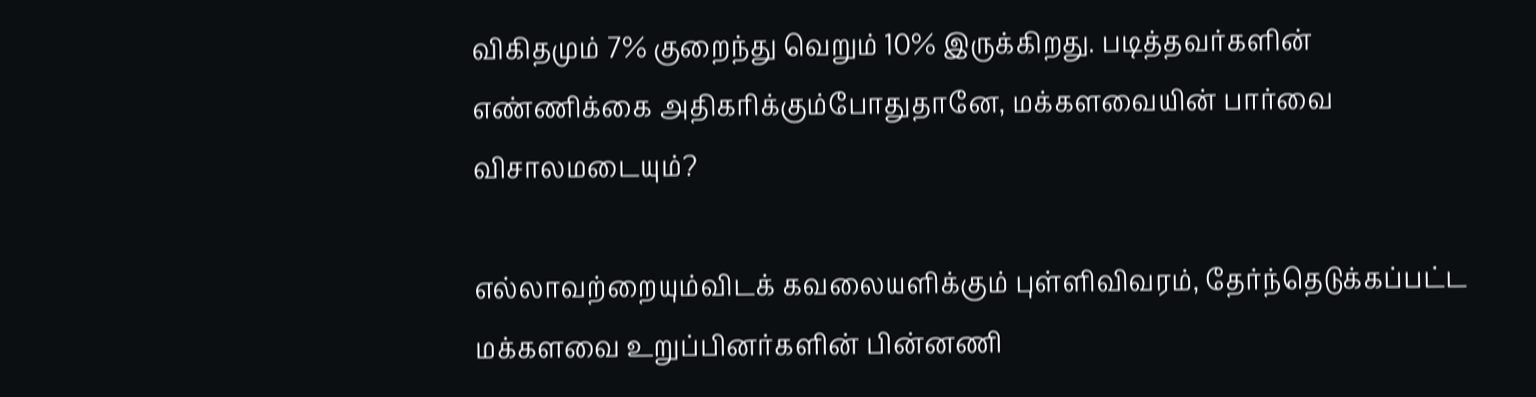விகிதமும் 7% குறைந்து வெறும் 10% இருக்கிறது. படித்தவர்களின் எண்ணிக்கை அதிகரிக்கும்போதுதானே, மக்களவையின் பார்வை விசாலமடையும்?

எல்லாவற்றையும்விடக் கவலையளிக்கும் புள்ளிவிவரம், தேர்ந்தெடுக்கப்பட்ட மக்களவை உறுப்பினர்களின் பின்னணி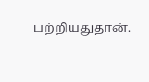பற்றியதுதான்.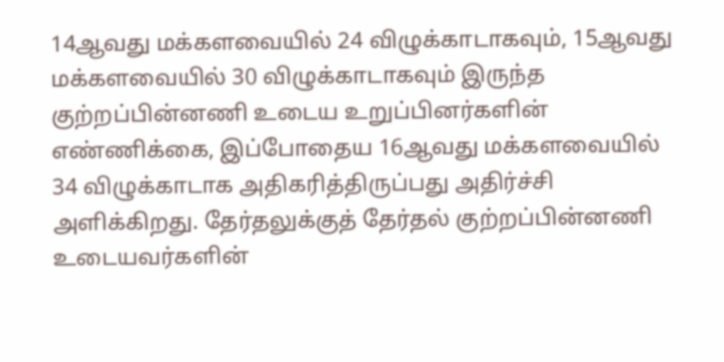14ஆவது மக்களவையில் 24 விழுக்காடாகவும், 15ஆவது மக்களவையில் 30 விழுக்காடாகவும் இருந்த குற்றப்பின்னணி உடைய உறுப்பினர்களின் எண்ணிக்கை, இப்போதைய 16ஆவது மக்களவையில் 34 விழுக்காடாக அதிகரித்திருப்பது அதிர்ச்சி அளிக்கிறது. தேர்தலுக்குத் தேர்தல் குற்றப்பின்னணி உடையவர்களின்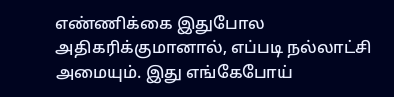எண்ணிக்கை இதுபோல அதிகரிக்குமானால், எப்படி நல்லாட்சி அமையும். இது எங்கேபோய்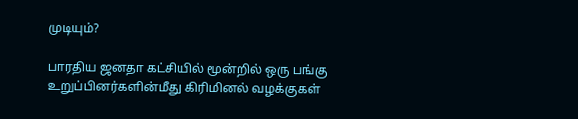முடியும்?

பாரதிய ஜனதா கட்சியில் மூன்றில் ஒரு பங்கு உறுப்பினர்களின்மீது கிரிமினல் வழக்குகள்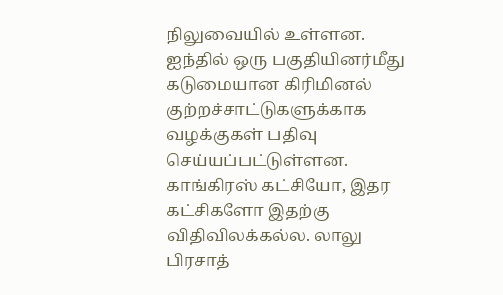நிலுவையில் உள்ளன. ஐந்தில் ஒரு பகுதியினர்மீது கடுமையான கிரிமினல் குற்றச்சாட்டுகளுக்காக வழக்குகள் பதிவு செய்யப்பட்டுள்ளன. காங்கிரஸ் கட்சியோ, இதர கட்சிகளோ இதற்கு விதிவிலக்கல்ல. லாலு பிரசாத்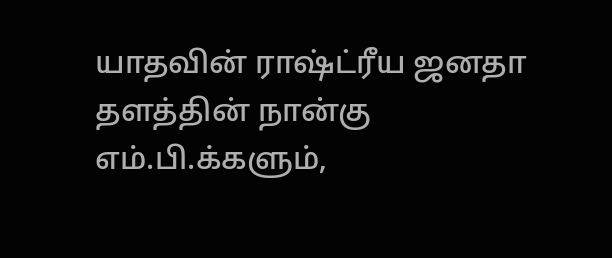யாதவின் ராஷ்ட்ரீய ஜனதா தளத்தின் நான்கு எம்.பி.க்களும்,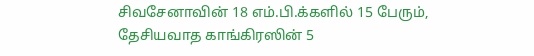சிவசேனாவின் 18 எம்.பி.க்களில் 15 பேரும், தேசியவாத காங்கிரஸின் 5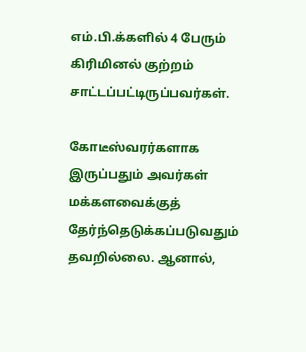எம்.பி.க்களில் 4 பேரும் கிரிமினல் குற்றம் சாட்டப்பட்டிருப்பவர்கள்.

கோடீஸ்வரர்களாக இருப்பதும் அவர்கள் மக்களவைக்குத் தேர்ந்தெடுக்கப்படுவதும் தவறில்லை. ஆனால்,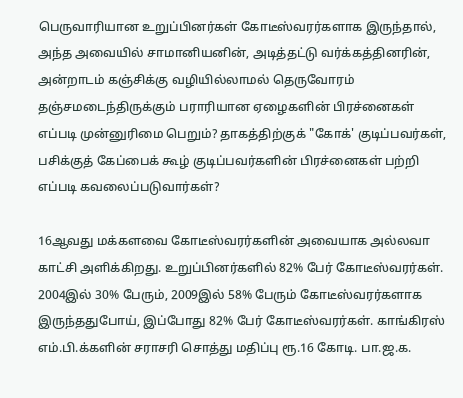பெருவாரியான உறுப்பினர்கள் கோடீஸ்வரர்களாக இருந்தால், அந்த அவையில் சாமானியனின், அடித்தட்டு வர்க்கத்தினரின், அன்றாடம் கஞ்சிக்கு வழியில்லாமல் தெருவோரம் தஞ்சமடைந்திருக்கும் பராரியான ஏழைகளின் பிரச்னைகள் எப்படி முன்னுரிமை பெறும்? தாகத்திற்குக் "கோக்' குடிப்பவர்கள், பசிக்குத் கேப்பைக் கூழ் குடிப்பவர்களின் பிரச்னைகள் பற்றி எப்படி கவலைப்படுவார்கள்?

16ஆவது மக்களவை கோடீஸ்வரர்களின் அவையாக அல்லவா காட்சி அளிக்கிறது. உறுப்பினர்களில் 82% பேர் கோடீஸ்வரர்கள். 2004இல் 30% பேரும், 2009இல் 58% பேரும் கோடீஸ்வரர்களாக இருந்ததுபோய், இப்போது 82% பேர் கோடீஸ்வரர்கள். காங்கிரஸ் எம்.பி.க்களின் சராசரி சொத்து மதிப்பு ரூ.16 கோடி. பா.ஜ.க.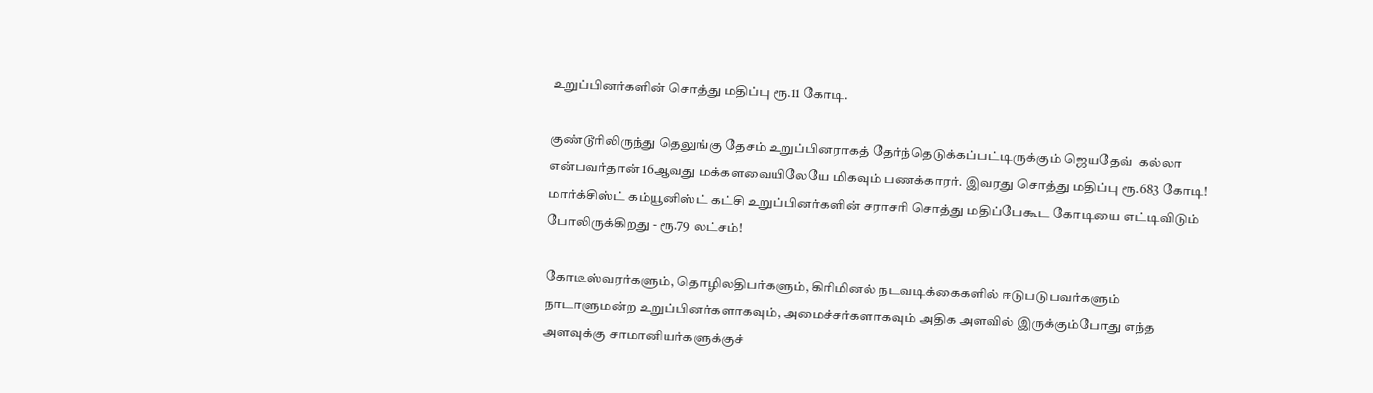உறுப்பினர்களின் சொத்து மதிப்பு ரூ.11 கோடி.

குண்டூரிலிருந்து தெலுங்கு தேசம் உறுப்பினராகத் தேர்ந்தெடுக்கப்பட்டிருக்கும் ஜெயதேவ்  கல்லா என்பவர்தான் 16ஆவது மக்களவையிலேயே மிகவும் பணக்காரர். இவரது சொத்து மதிப்பு ரூ.683 கோடி! மார்க்சிஸ்ட் கம்யூனிஸ்ட் கட்சி உறுப்பினர்களின் சராசரி சொத்து மதிப்பேகூட கோடியை எட்டிவிடும் போலிருக்கிறது - ரூ.79 லட்சம்!

கோடீஸ்வரர்களும், தொழிலதிபர்களும், கிரிமினல் நடவடிக்கைகளில் ஈடுபடுபவர்களும் நாடாளுமன்ற உறுப்பினர்களாகவும், அமைச்சர்களாகவும் அதிக அளவில் இருக்கும்போது எந்த அளவுக்கு சாமானியர்களுக்குச்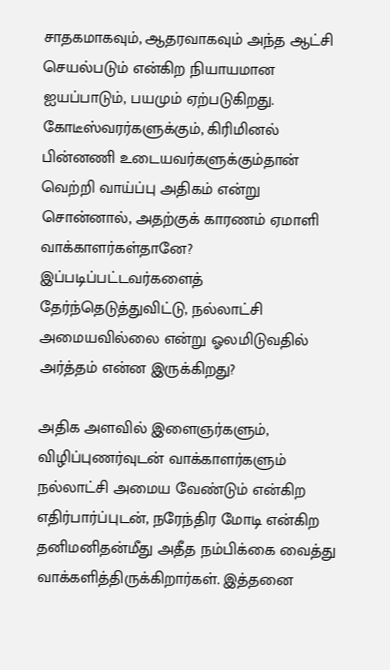சாதகமாகவும், ஆதரவாகவும் அந்த ஆட்சி செயல்படும் என்கிற நியாயமான ஐயப்பாடும், பயமும் ஏற்படுகிறது. கோடீஸ்வரர்களுக்கும், கிரிமினல் பின்னணி உடையவர்களுக்கும்தான் வெற்றி வாய்ப்பு அதிகம் என்று சொன்னால், அதற்குக் காரணம் ஏமாளி வாக்காளர்கள்தானே? இப்படிப்பட்டவர்களைத் தேர்ந்தெடுத்துவிட்டு, நல்லாட்சி அமையவில்லை என்று ஓலமிடுவதில் அர்த்தம் என்ன இருக்கிறது?

அதிக அளவில் இளைஞர்களும், விழிப்புணர்வுடன் வாக்காளர்களும் நல்லாட்சி அமைய வேண்டும் என்கிற எதிர்பார்ப்புடன், நரேந்திர மோடி என்கிற தனிமனிதன்மீது அதீத நம்பிக்கை வைத்து வாக்களித்திருக்கிறார்கள். இத்தனை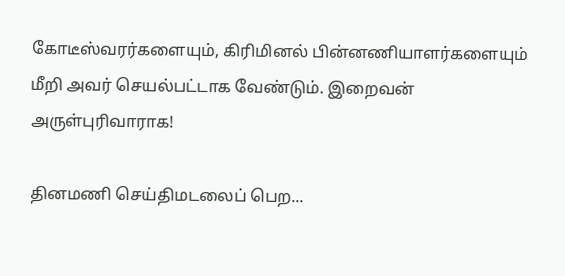கோடீஸ்வரர்களையும், கிரிமினல் பின்னணியாளர்களையும் மீறி அவர் செயல்பட்டாக வேண்டும். இறைவன் அருள்புரிவாராக!

தினமணி செய்திமடலைப் பெற...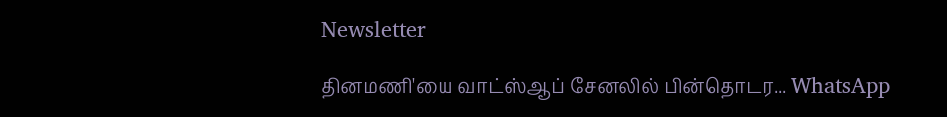Newsletter

தினமணி'யை வாட்ஸ்ஆப் சேனலில் பின்தொடர... WhatsApp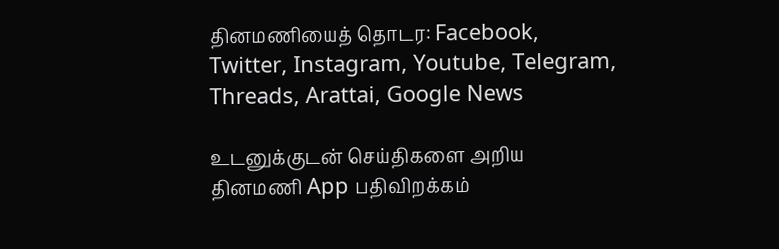தினமணியைத் தொடர: Facebook, Twitter, Instagram, Youtube, Telegram, Threads, Arattai, Google News

உடனுக்குடன் செய்திகளை அறிய தினமணி App பதிவிறக்கம்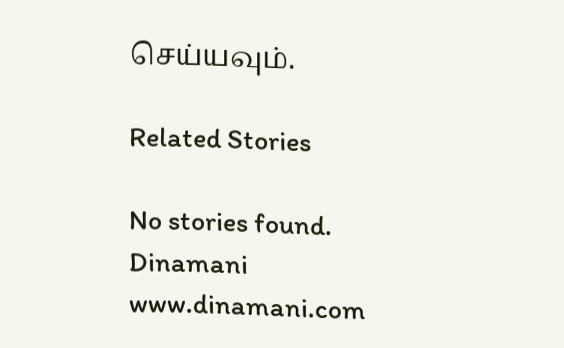செய்யவும்.

Related Stories

No stories found.
Dinamani
www.dinamani.com